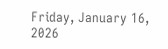Friday, January 16, 2026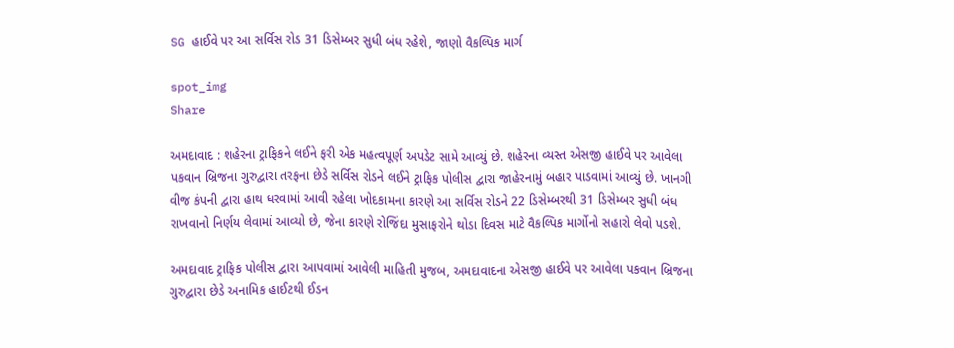SG હાઈવે પર આ સર્વિસ રોડ 31 ડિસેમ્બર સુધી બંધ રહેશે, જાણો વૈકલ્પિક માર્ગ

spot_img
Share

અમદાવાદ : શહેરના ટ્રાફિકને લઈને ફરી એક મહત્વપૂર્ણ અપડેટ સામે આવ્યું છે. શહેરના વ્યસ્ત એસજી હાઈવે પર આવેલા પકવાન બ્રિજના ગુરુદ્વારા તરફના છેડે સર્વિસ રોડને લઈને ટ્રાફિક પોલીસ દ્વારા જાહેરનામું બહાર પાડવામાં આવ્યું છે. ખાનગી વીજ કંપની દ્વારા હાથ ધરવામાં આવી રહેલા ખોદકામના કારણે આ સર્વિસ રોડને 22 ડિસેમ્બરથી 31 ડિસેમ્બર સુધી બંધ રાખવાનો નિર્ણય લેવામાં આવ્યો છે, જેના કારણે રોજિંદા મુસાફરોને થોડા દિવસ માટે વૈકલ્પિક માર્ગોનો સહારો લેવો પડશે.

અમદાવાદ ટ્રાફિક પોલીસ દ્વારા આપવામાં આવેલી માહિતી મુજબ, અમદાવાદના એસજી હાઈવે પર આવેલા પકવાન બ્રિજના ગુરુદ્વારા છેડે અનામિક હાઈટથી ઈડન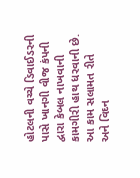હોટલની વચ્ચે ડિવાઈડરની પાસે ખાનગી વીજ કંપની દ્વારા કેબલ નાખવાની કામગીરી હાથ ધરવાની છે. આ કામ સલામત રીતે અને વિઘ્ન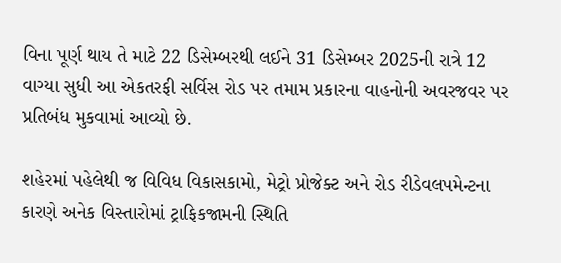વિના પૂર્ણ થાય તે માટે 22 ડિસેમ્બરથી લઈને 31 ડિસેમ્બર 2025ની રાત્રે 12 વાગ્યા સુધી આ એકતરફી સર્વિસ રોડ પર તમામ પ્રકારના વાહનોની અવરજવર પર પ્રતિબંધ મુકવામાં આવ્યો છે.

શહેરમાં પહેલેથી જ વિવિધ વિકાસકામો, મેટ્રો પ્રોજેક્ટ અને રોડ રીડેવલપમેન્ટના કારણે અનેક વિસ્તારોમાં ટ્રાફિકજામની સ્થિતિ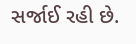સર્જાઈ રહી છે.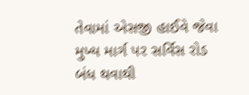તેવામાં એસજી હાઈવે જેવા મુખ્ય માર્ગ પર સર્વિસ રોડ બંધ થવાથી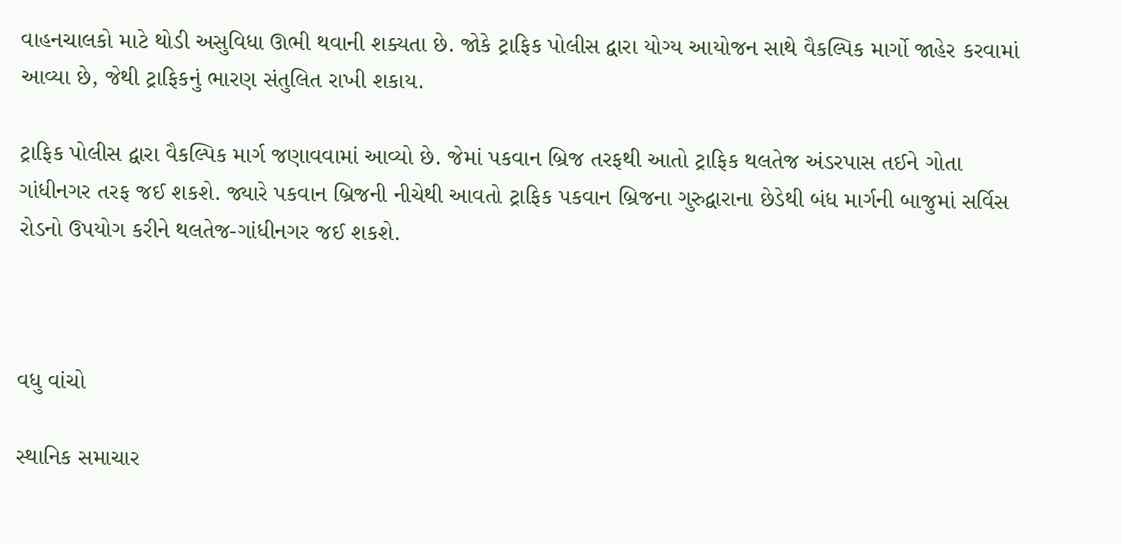વાહનચાલકો માટે થોડી અસુવિધા ઊભી થવાની શક્યતા છે. જોકે ટ્રાફિક પોલીસ દ્વારા યોગ્ય આયોજન સાથે વૈકલ્પિક માર્ગો જાહેર કરવામાં આવ્યા છે, જેથી ટ્રાફિકનું ભારણ સંતુલિત રાખી શકાય.

ટ્રાફિક પોલીસ દ્વારા વૈકલ્પિક માર્ગ જણાવવામાં આવ્યો છે. જેમાં પકવાન બ્રિજ તરફથી આતો ટ્રાફિક થલતેજ અંડરપાસ તઈને ગોતા ગાંધીનગર તરફ જઈ શકશે. જ્યારે પકવાન બ્રિજની નીચેથી આવતો ટ્રાફિક પકવાન બ્રિજના ગુરુદ્વારાના છેડેથી બંધ માર્ગની બાજુમાં સર્વિસ રોડનો ઉપયોગ કરીને થલતેજ-ગાંધીનગર જઈ શકશે.



વધુ વાંચો

સ્થાનિક સમાચાર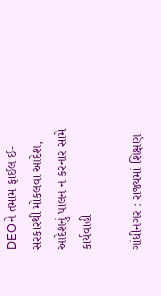DEOને તમામ ફાઈલ ઈ-સરકારથી મોકલવા આદેશ, આદેશનું પાલન ન કરનાર સામે કાર્યવાહી

ગાંધીનગર : રાજ્યમાં શિક્ષણ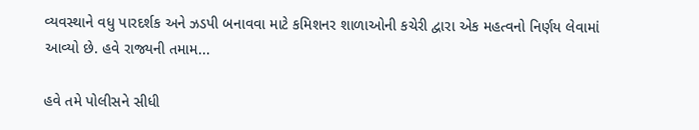વ્યવસ્થાને વધુ પારદર્શક અને ઝડપી બનાવવા માટે કમિશનર શાળાઓની કચેરી દ્વારા એક મહત્વનો નિર્ણય લેવામાં આવ્યો છે. હવે રાજ્યની તમામ...

હવે તમે પોલીસને સીધી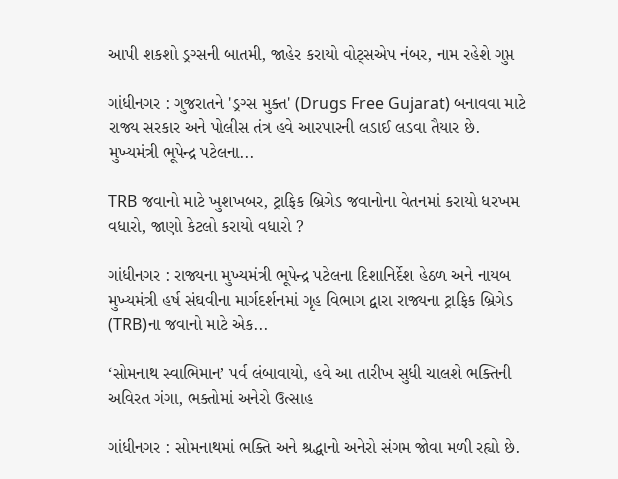આપી શકશો ડ્રગ્સની બાતમી, જાહેર કરાયો વોટ્સએપ નંબર, નામ રહેશે ગુપ્ત

ગાંધીનગર : ગુજરાતને 'ડ્રગ્સ મુક્ત' (Drugs Free Gujarat) બનાવવા માટે રાજ્ય સરકાર અને પોલીસ તંત્ર હવે આરપારની લડાઈ લડવા તૈયાર છે. મુખ્યમંત્રી ભૂપેન્દ્ર પટેલના...

TRB જવાનો માટે ખુશખબર, ટ્રાફિક બ્રિગેડ જવાનોના વેતનમાં કરાયો ધરખમ વધારો, જાણો કેટલો કરાયો વધારો ?

ગાંધીનગર : રાજ્યના મુખ્યમંત્રી ભૂપેન્દ્ર પટેલના દિશાનિર્દેશ હેઠળ અને નાયબ મુખ્યમંત્રી હર્ષ સંઘવીના માર્ગદર્શનમાં ગૃહ વિભાગ દ્વારા રાજ્યના ટ્રાફિક બ્રિગેડ (TRB)ના જવાનો માટે એક...

‘સોમનાથ સ્વાભિમાન’ પર્વ લંબાવાયો, હવે આ તારીખ સુધી ચાલશે ભક્તિની અવિરત ગંગા, ભક્તોમાં અનેરો ઉત્સાહ

ગાંધીનગર : સોમનાથમાં ભક્તિ અને શ્રદ્ધાનો અનેરો સંગમ જોવા મળી રહ્યો છે.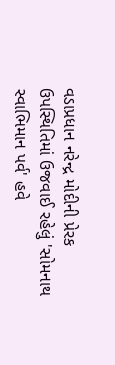વડાપ્રધાન નરેન્દ્ર મોદીની પ્રેરક ઉપસ્થિતિમાં ઉજવાઈ રહેલું 'સોમનાથ સ્વાભિમાન પર્વ' હવે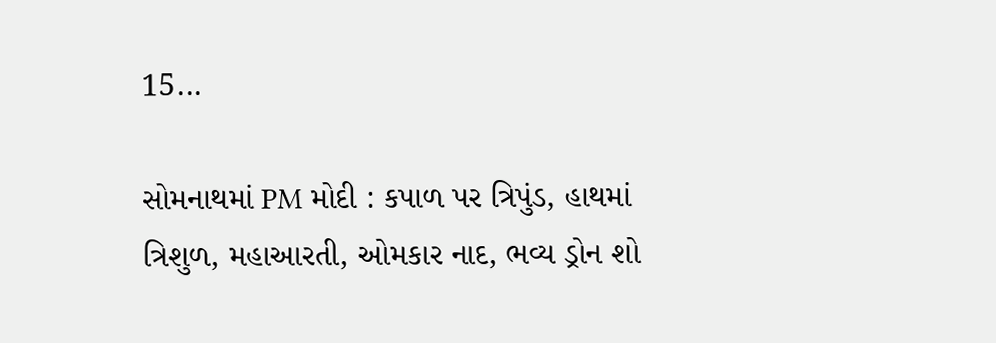15...

સોમનાથમાં PM મોદી : કપાળ પર ત્રિપુંડ, હાથમાં ત્રિશુળ, મહાઆરતી, ઓમકાર નાદ, ભવ્ય ડ્રોન શો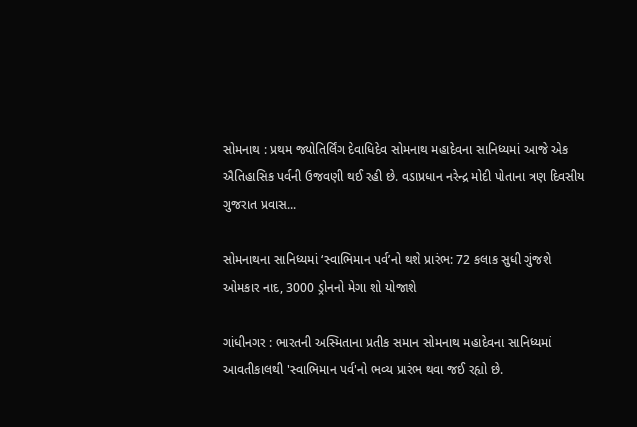સોમનાથ : પ્રથમ જ્યોતિર્લિંગ દેવાધિદેવ સોમનાથ મહાદેવના સાનિધ્યમાં આજે એક ઐતિહાસિક પર્વની ઉજવણી થઈ રહી છે. વડાપ્રધાન નરેન્દ્ર મોદી પોતાના ત્રણ દિવસીય ગુજરાત પ્રવાસ...

સોમનાથના સાનિધ્યમાં ‘સ્વાભિમાન પર્વ’નો થશે પ્રારંભ: 72 કલાક સુધી ગુંજશે ઓમકાર નાદ, 3000 ડ્રોનનો મેગા શો યોજાશે

ગાંધીનગર : ભારતની અસ્મિતાના પ્રતીક સમાન સોમનાથ મહાદેવના સાનિધ્યમાં આવતીકાલથી 'સ્વાભિમાન પર્વ'નો ભવ્ય પ્રારંભ થવા જઈ રહ્યો છે.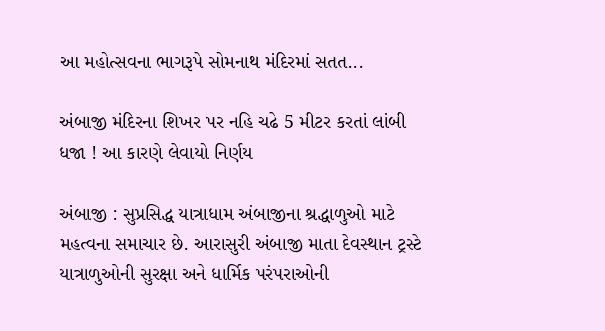આ મહોત્સવના ભાગરૂપે સોમનાથ મંદિરમાં સતત...

અંબાજી મંદિરના શિખર પર નહિ ચઢે 5 મીટર કરતાં લાંબી ધજા ! આ કારણે લેવાયો નિર્ણય

અંબાજી : સુપ્રસિદ્ધ યાત્રાધામ અંબાજીના શ્રદ્ધાળુઓ માટે મહત્વના સમાચાર છે. આરાસુરી અંબાજી માતા દેવસ્થાન ટ્રસ્ટે યાત્રાળુઓની સુરક્ષા અને ધાર્મિક પરંપરાઓની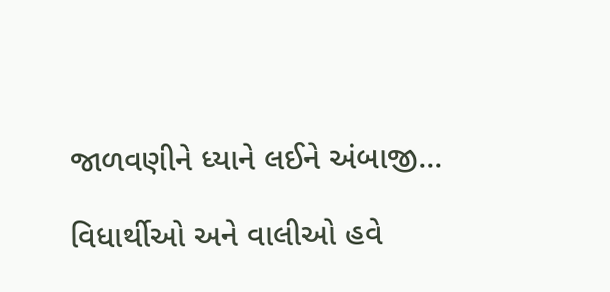જાળવણીને ધ્યાને લઈને અંબાજી...

વિધાર્થીઓ અને વાલીઓ હવે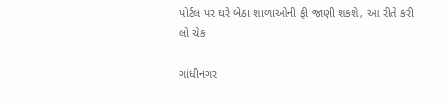પોર્ટલ પર ઘરે બેઠા શાળાઓની ફી જાણી શકશે, આ રીતે કરી લો ચેક

ગાંધીનગર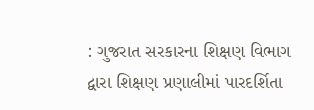: ગુજરાત સરકારના શિક્ષણ વિભાગ દ્વારા શિક્ષણ પ્રણાલીમાં પારદર્શિતા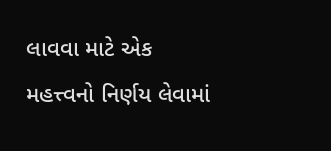લાવવા માટે એક મહત્ત્વનો નિર્ણય લેવામાં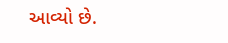આવ્યો છે.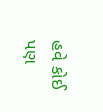હવે કોઈ પણ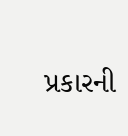પ્રકારની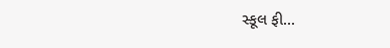સ્કૂલ ફી...